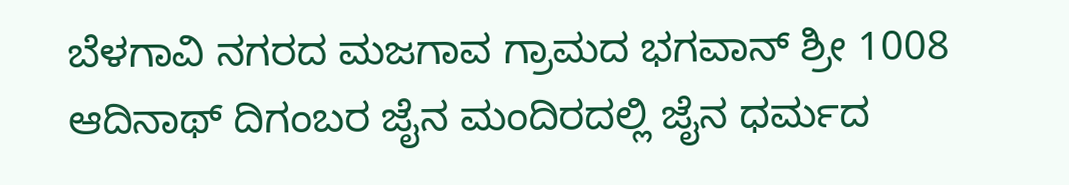ಬೆಳಗಾವಿ ನಗರದ ಮಜಗಾವ ಗ್ರಾಮದ ಭಗವಾನ್ ಶ್ರೀ 1008 ಆದಿನಾಥ್ ದಿಗಂಬರ ಜೈನ ಮಂದಿರದಲ್ಲಿ ಜೈನ ಧರ್ಮದ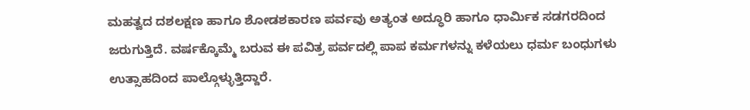ಮಹತ್ವದ ದಶಲಕ್ಷಣ ಹಾಗೂ ಶೋಡಶಕಾರಣ ಪರ್ವವು ಅತ್ಯಂತ ಅದ್ಧೂರಿ ಹಾಗೂ ಧಾರ್ಮಿಕ ಸಡಗರದಿಂದ ಜರುಗುತ್ತಿದೆ. ವರ್ಷಕ್ಕೊಮ್ಮೆ ಬರುವ ಈ ಪವಿತ್ರ ಪರ್ವದಲ್ಲಿ ಪಾಪ ಕರ್ಮಗಳನ್ನು ಕಳೆಯಲು ಧರ್ಮ ಬಂಧುಗಳು ಉತ್ಸಾಹದಿಂದ ಪಾಲ್ಗೊಳ್ಳುತ್ತಿದ್ದಾರೆ.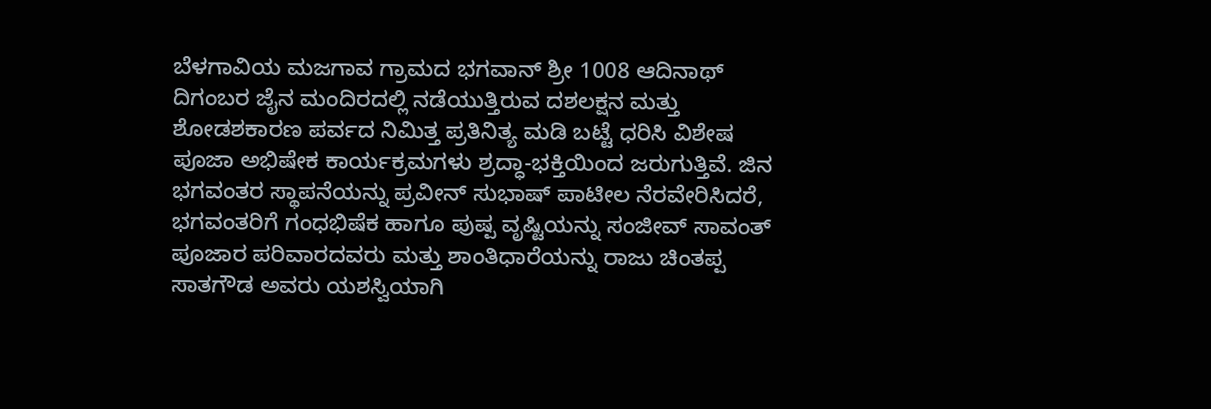ಬೆಳಗಾವಿಯ ಮಜಗಾವ ಗ್ರಾಮದ ಭಗವಾನ್ ಶ್ರೀ 1008 ಆದಿನಾಥ್ ದಿಗಂಬರ ಜೈನ ಮಂದಿರದಲ್ಲಿ ನಡೆಯುತ್ತಿರುವ ದಶಲಕ್ಷನ ಮತ್ತು ಶೋಡಶಕಾರಣ ಪರ್ವದ ನಿಮಿತ್ತ ಪ್ರತಿನಿತ್ಯ ಮಡಿ ಬಟ್ಟೆ ಧರಿಸಿ ವಿಶೇಷ ಪೂಜಾ ಅಭಿಷೇಕ ಕಾರ್ಯಕ್ರಮಗಳು ಶ್ರದ್ಧಾ-ಭಕ್ತಿಯಿಂದ ಜರುಗುತ್ತಿವೆ. ಜಿನ ಭಗವಂತರ ಸ್ಥಾಪನೆಯನ್ನು ಪ್ರವೀನ್ ಸುಭಾಷ್ ಪಾಟೀಲ ನೆರವೇರಿಸಿದರೆ, ಭಗವಂತರಿಗೆ ಗಂಧಭಿಷೆಕ ಹಾಗೂ ಪುಷ್ಪ ವೃಷ್ಟಿಯನ್ನು ಸಂಜೀವ್ ಸಾವಂತ್ ಪೂಜಾರ ಪರಿವಾರದವರು ಮತ್ತು ಶಾಂತಿಧಾರೆಯನ್ನು ರಾಜು ಚಿಂತಪ್ಪ ಸಾತಗೌಡ ಅವರು ಯಶಸ್ವಿಯಾಗಿ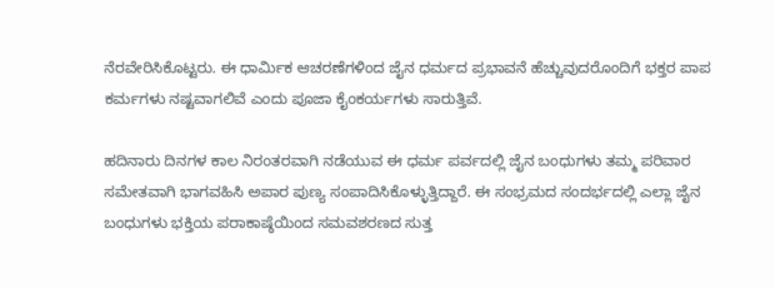ನೆರವೇರಿಸಿಕೊಟ್ಟರು. ಈ ಧಾರ್ಮಿಕ ಆಚರಣೆಗಳಿಂದ ಜೈನ ಧರ್ಮದ ಪ್ರಭಾವನೆ ಹೆಚ್ಚುವುದರೊಂದಿಗೆ ಭಕ್ತರ ಪಾಪ ಕರ್ಮಗಳು ನಷ್ಟವಾಗಲಿವೆ ಎಂದು ಪೂಜಾ ಕೈಂಕರ್ಯಗಳು ಸಾರುತ್ತಿವೆ.

ಹದಿನಾರು ದಿನಗಳ ಕಾಲ ನಿರಂತರವಾಗಿ ನಡೆಯುವ ಈ ಧರ್ಮ ಪರ್ವದಲ್ಲಿ ಜೈನ ಬಂಧುಗಳು ತಮ್ಮ ಪರಿವಾರ ಸಮೇತವಾಗಿ ಭಾಗವಹಿಸಿ ಅಪಾರ ಪುಣ್ಯ ಸಂಪಾದಿಸಿಕೊಳ್ಳುತ್ತಿದ್ದಾರೆ. ಈ ಸಂಭ್ರಮದ ಸಂದರ್ಭದಲ್ಲಿ ಎಲ್ಲಾ ಜೈನ ಬಂಧುಗಳು ಭಕ್ತಿಯ ಪರಾಕಾಷ್ಠೆಯಿಂದ ಸಮವಶರಣದ ಸುತ್ತ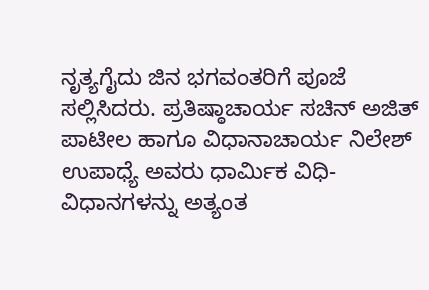ನೃತ್ಯಗೈದು ಜಿನ ಭಗವಂತರಿಗೆ ಪೂಜೆ ಸಲ್ಲಿಸಿದರು. ಪ್ರತಿಷ್ಠಾಚಾರ್ಯ ಸಚಿನ್ ಅಜಿತ್ ಪಾಟೀಲ ಹಾಗೂ ವಿಧಾನಾಚಾರ್ಯ ನಿಲೇಶ್ ಉಪಾಧ್ಯೆ ಅವರು ಧಾರ್ಮಿಕ ವಿಧಿ-ವಿಧಾನಗಳನ್ನು ಅತ್ಯಂತ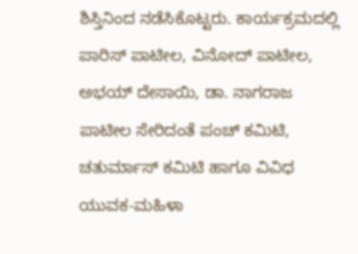ಶಿಸ್ತಿನಿಂದ ನಡೆಸಿಕೊಟ್ಟರು. ಕಾರ್ಯಕ್ರಮದಲ್ಲಿ ಪಾರಿಸ್ ಪಾಟೀಲ, ವಿನೋದ್ ಪಾಟೀಲ, ಅಭಯ್ ದೇಸಾಯಿ, ಡಾ. ನಾಗರಾಜ ಪಾಟೀಲ ಸೇರಿದಂತೆ ಪಂಚ್ ಕಮಿಟಿ, ಚತುರ್ಮಾಸ್ ಕಮಿಟಿ ಹಾಗೂ ವಿವಿಧ ಯುವಕ-ಮಹಿಳಾ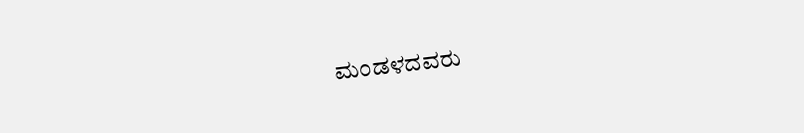ಮಂಡಳದವರು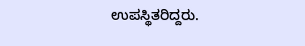ಉಪಸ್ಥಿತರಿದ್ದರು.